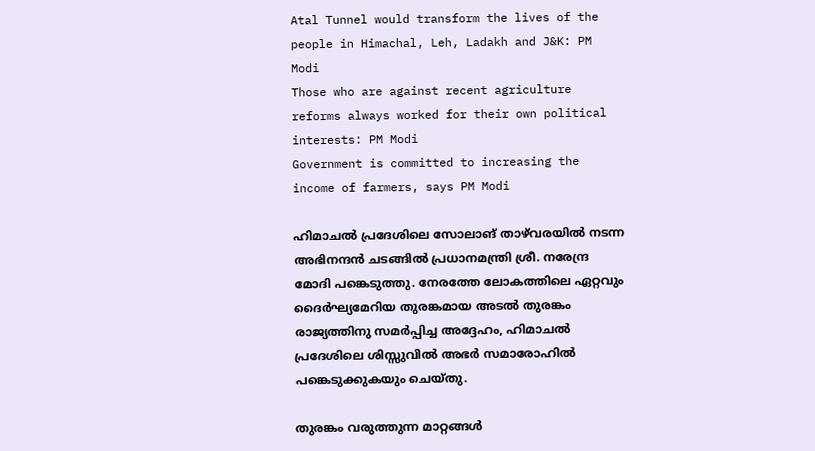Atal Tunnel would transform the lives of the people in Himachal, Leh, Ladakh and J&K: PM Modi
Those who are against recent agriculture reforms always worked for their own political interests: PM Modi
Government is committed to increasing the income of farmers, says PM Modi

ഹിമാചല്‍ പ്രദേശിലെ സോലാങ് താഴ്‌വരയില്‍ നടന്ന അഭിനന്ദന്‍ ചടങ്ങില്‍ പ്രധാനമന്ത്രി ശ്രീ. നരേന്ദ്ര മോദി പങ്കെടുത്തു. നേരത്തേ ലോകത്തിലെ ഏറ്റവും ദൈര്‍ഘ്യമേറിയ തുരങ്കമായ അടല്‍ തുരങ്കം രാജ്യത്തിനു സമര്‍പ്പിച്ച അദ്ദേഹം, ഹിമാചല്‍ പ്രദേശിലെ ശിസ്സുവില്‍ അഭര്‍ സമാരോഹില്‍ പങ്കെടുക്കുകയും ചെയ്തു.

തുരങ്കം വരുത്തുന്ന മാറ്റങ്ങള്‍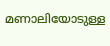മണാലിയോടുള്ള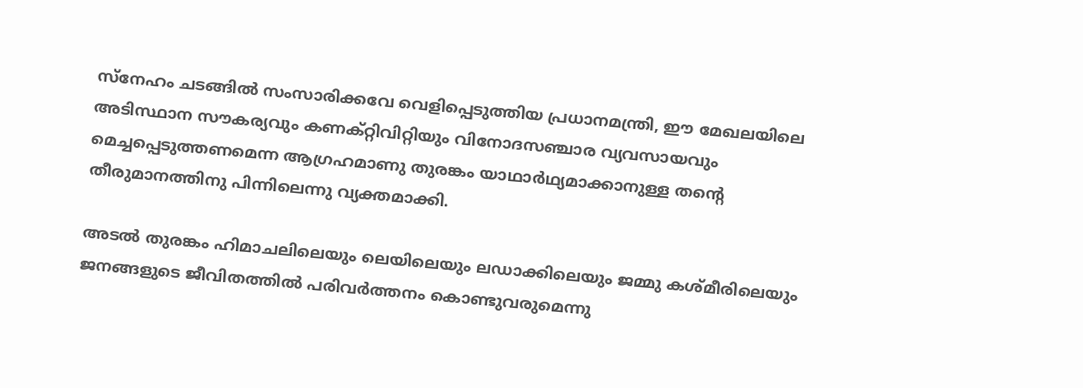സ്‌നേഹം ചടങ്ങില്‍ സംസാരിക്കവേ വെളിപ്പെടുത്തിയ പ്രധാനമന്ത്രി, ഈ മേഖലയിലെ അടിസ്ഥാന സൗകര്യവും കണക്റ്റിവിറ്റിയും വിനോദസഞ്ചാര വ്യവസായവും മെച്ചപ്പെടുത്തണമെന്ന ആഗ്രഹമാണു തുരങ്കം യാഥാര്‍ഥ്യമാക്കാനുള്ള തന്റെ തീരുമാനത്തിനു പിന്നിലെന്നു വ്യക്തമാക്കി.

അടല്‍ തുരങ്കം ഹിമാചലിലെയും ലെയിലെയും ലഡാക്കിലെയും ജമ്മു കശ്മീരിലെയും ജനങ്ങളുടെ ജീവിതത്തില്‍ പരിവര്‍ത്തനം കൊണ്ടുവരുമെന്നു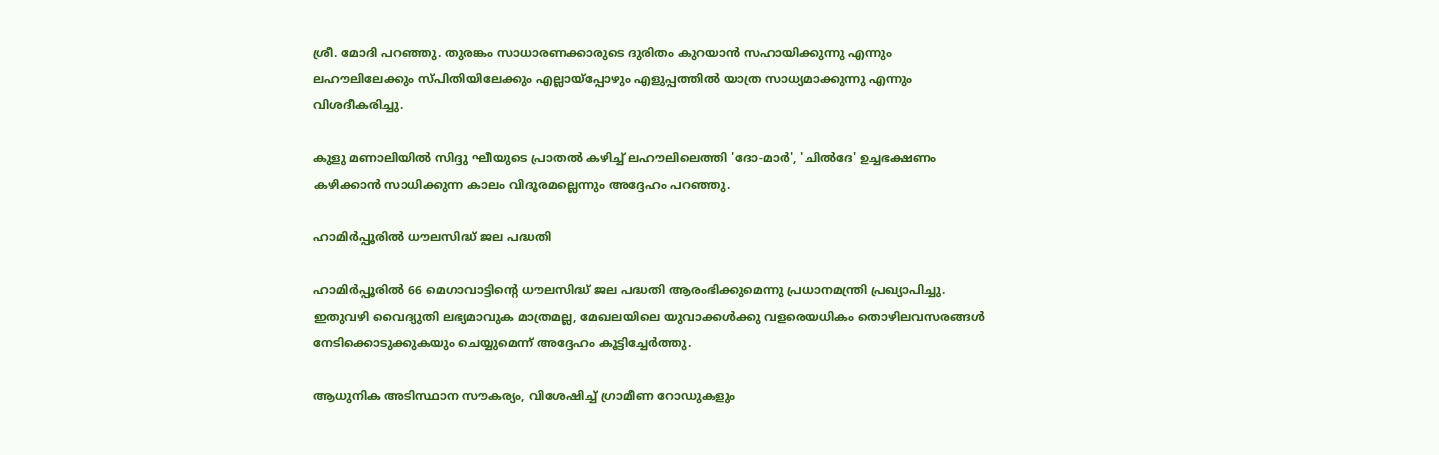ശ്രീ. മോദി പറഞ്ഞു. തുരങ്കം സാധാരണക്കാരുടെ ദുരിതം കുറയാന്‍ സഹായിക്കുന്നു എന്നും ലഹൗലിലേക്കും സ്പിതിയിലേക്കും എല്ലായ്‌പ്പോഴും എളുപ്പത്തില്‍ യാത്ര സാധ്യമാക്കുന്നു എന്നും വിശദീകരിച്ചു.

കുളു മണാലിയില്‍ സിദ്ദു ഘീയുടെ പ്രാതല്‍ കഴിച്ച് ലഹൗലിലെത്തി 'ദോ-മാര്‍', 'ചില്‍ദേ' ഉച്ചഭക്ഷണം കഴിക്കാന്‍ സാധിക്കുന്ന കാലം വിദൂരമല്ലെന്നും അദ്ദേഹം പറഞ്ഞു.

ഹാമിര്‍പ്പൂരില്‍ ധൗലസിദ്ധ് ജല പദ്ധതി

ഹാമിര്‍പ്പൂരില്‍ 66 മെഗാവാട്ടിന്റെ ധൗലസിദ്ധ് ജല പദ്ധതി ആരംഭിക്കുമെന്നു പ്രധാനമന്ത്രി പ്രഖ്യാപിച്ചു. ഇതുവഴി വൈദ്യുതി ലഭ്യമാവുക മാത്രമല്ല, മേഖലയിലെ യുവാക്കള്‍ക്കു വളരെയധികം തൊഴിലവസരങ്ങള്‍ നേടിക്കൊടുക്കുകയും ചെയ്യുമെന്ന് അദ്ദേഹം കൂട്ടിച്ചേര്‍ത്തു.

ആധുനിക അടിസ്ഥാന സൗകര്യം, വിശേഷിച്ച് ഗ്രാമീണ റോഡുകളും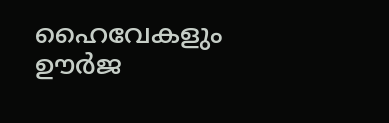ഹൈവേകളും ഊര്‍ജ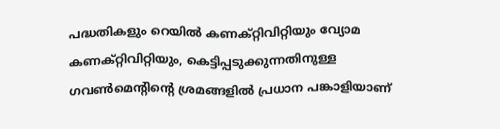പദ്ധതികളും റെയില്‍ കണക്റ്റിവിറ്റിയും വ്യോമ കണക്റ്റിവിറ്റിയും, കെട്ടിപ്പടുക്കുന്നതിനുള്ള ഗവണ്‍മെന്റിന്റെ ശ്രമങ്ങളില്‍ പ്രധാന പങ്കാളിയാണ്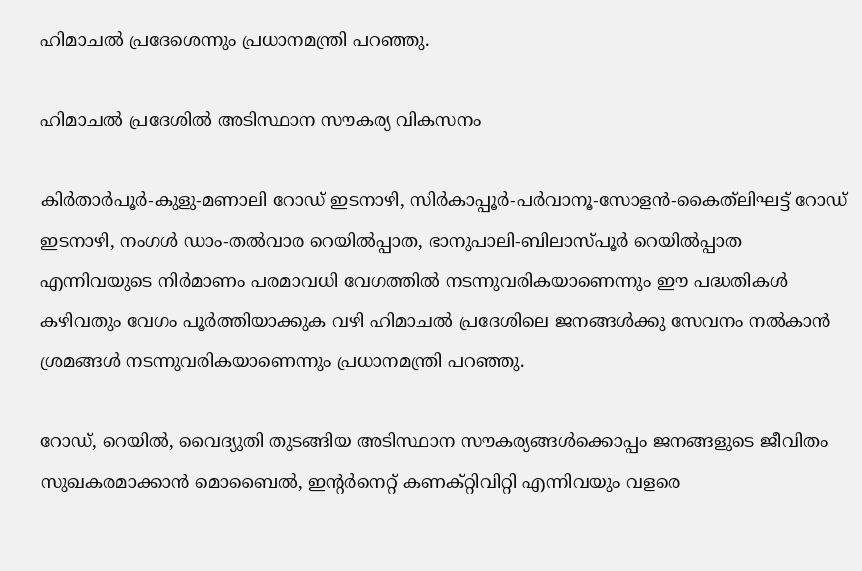ഹിമാചല്‍ പ്രദേശെന്നും പ്രധാനമന്ത്രി പറഞ്ഞു.

ഹിമാചല്‍ പ്രദേശില്‍ അടിസ്ഥാന സൗകര്യ വികസനം

കിര്‍താര്‍പൂര്‍-കുളു-മണാലി റോഡ് ഇടനാഴി, സിര്‍കാപ്പൂര്‍-പര്‍വാനൂ-സോളന്‍-കൈത്‌ലിഘട്ട് റോഡ് ഇടനാഴി, നംഗള്‍ ഡാം-തല്‍വാര റെയില്‍പ്പാത, ഭാനുപാലി-ബിലാസ്പൂര്‍ റെയില്‍പ്പാത എന്നിവയുടെ നിര്‍മാണം പരമാവധി വേഗത്തില്‍ നടന്നുവരികയാണെന്നും ഈ പദ്ധതികള്‍ കഴിവതും വേഗം പൂര്‍ത്തിയാക്കുക വഴി ഹിമാചല്‍ പ്രദേശിലെ ജനങ്ങള്‍ക്കു സേവനം നല്‍കാന്‍ ശ്രമങ്ങള്‍ നടന്നുവരികയാണെന്നും പ്രധാനമന്ത്രി പറഞ്ഞു.

റോഡ്, റെയില്‍, വൈദ്യുതി തുടങ്ങിയ അടിസ്ഥാന സൗകര്യങ്ങള്‍ക്കൊപ്പം ജനങ്ങളുടെ ജീവിതം സുഖകരമാക്കാന്‍ മൊബൈല്‍, ഇന്റര്‍നെറ്റ് കണക്റ്റിവിറ്റി എന്നിവയും വളരെ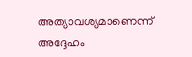അത്യാവശ്യമാണെന്ന് അദ്ദേഹം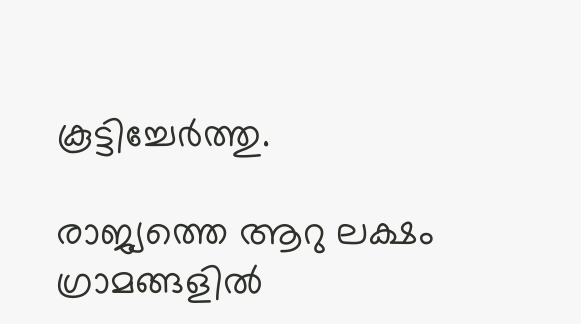കൂട്ടിച്ചേര്‍ത്തു.

രാജ്യത്തെ ആറു ലക്ഷം ഗ്രാമങ്ങളില്‍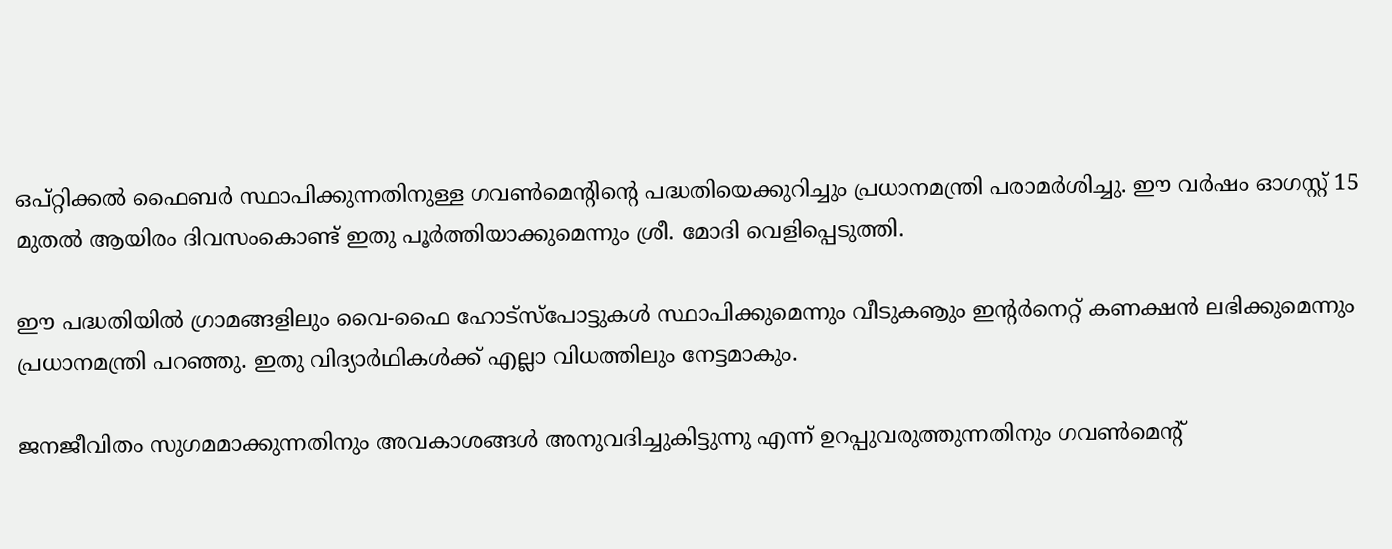ഒപ്റ്റിക്കല്‍ ഫൈബര്‍ സ്ഥാപിക്കുന്നതിനുള്ള ഗവണ്‍മെന്റിന്റെ പദ്ധതിയെക്കുറിച്ചും പ്രധാനമന്ത്രി പരാമര്‍ശിച്ചു. ഈ വര്‍ഷം ഓഗസ്റ്റ് 15 മുതല്‍ ആയിരം ദിവസംകൊണ്ട് ഇതു പൂര്‍ത്തിയാക്കുമെന്നും ശ്രീ. മോദി വെളിപ്പെടുത്തി.

ഈ പദ്ധതിയില്‍ ഗ്രാമങ്ങളിലും വൈ-ഫൈ ഹോട്‌സ്‌പോട്ടുകള്‍ സ്ഥാപിക്കുമെന്നും വീടുകൡും ഇന്റര്‍നെറ്റ് കണക്ഷന്‍ ലഭിക്കുമെന്നും പ്രധാനമന്ത്രി പറഞ്ഞു. ഇതു വിദ്യാര്‍ഥികള്‍ക്ക് എല്ലാ വിധത്തിലും നേട്ടമാകും.

ജനജീവിതം സുഗമമാക്കുന്നതിനും അവകാശങ്ങള്‍ അനുവദിച്ചുകിട്ടുന്നു എന്ന് ഉറപ്പുവരുത്തുന്നതിനും ഗവണ്‍മെന്റ്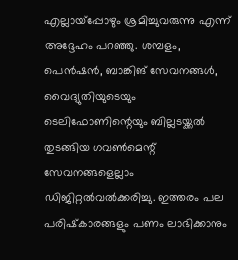എല്ലായ്‌പ്പോഴും ശ്രമിച്ചുവരുന്നു എന്ന് അദ്ദേഹം പറഞ്ഞു. ശമ്പളം, പെന്‍ഷന്‍, ബാങ്കിങ് സേവനങ്ങള്‍, വൈദ്യുതിയുടെയും ടെലിഫോണിന്റെയും ബില്ലടയ്ക്കല്‍ തുടങ്ങിയ ഗവണ്‍മെന്റ് സേവനങ്ങളെല്ലാം ഡിജിറ്റല്‍വല്‍ക്കരിച്ചു. ഇത്തരം പല പരിഷ്‌കാരങ്ങളും പണം ലാഭിക്കാനും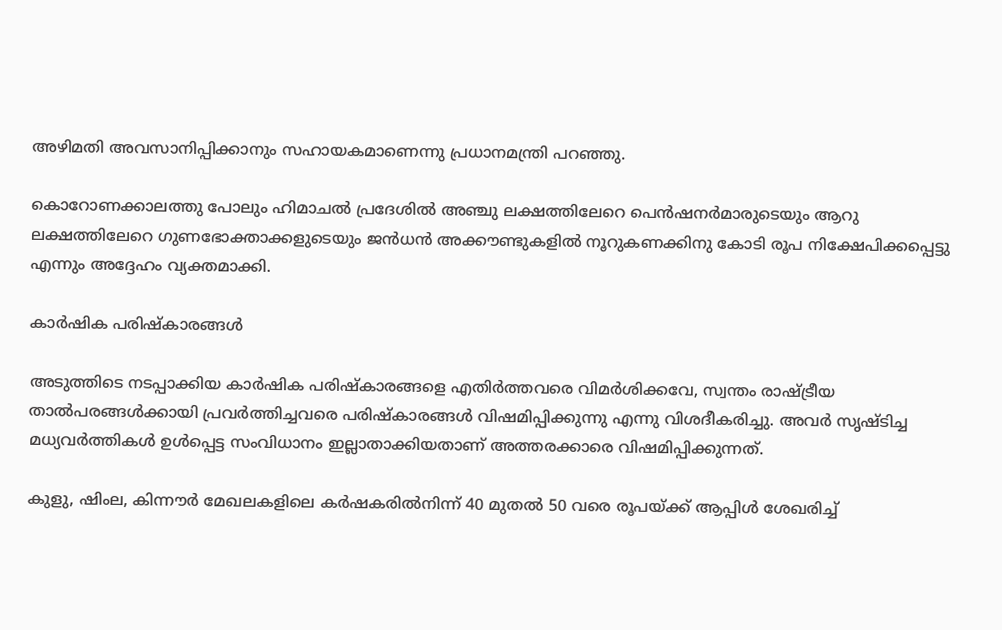അഴിമതി അവസാനിപ്പിക്കാനും സഹായകമാണെന്നു പ്രധാനമന്ത്രി പറഞ്ഞു.

കൊറോണക്കാലത്തു പോലും ഹിമാചല്‍ പ്രദേശില്‍ അഞ്ചു ലക്ഷത്തിലേറെ പെന്‍ഷനര്‍മാരുടെയും ആറു ലക്ഷത്തിലേറെ ഗുണഭോക്താക്കളുടെയും ജന്‍ധന്‍ അക്കൗണ്ടുകളില്‍ നൂറുകണക്കിനു കോടി രൂപ നിക്ഷേപിക്കപ്പെട്ടു എന്നും അദ്ദേഹം വ്യക്തമാക്കി.

കാര്‍ഷിക പരിഷ്‌കാരങ്ങള്‍

അടുത്തിടെ നടപ്പാക്കിയ കാര്‍ഷിക പരിഷ്‌കാരങ്ങളെ എതിര്‍ത്തവരെ വിമര്‍ശിക്കവേ, സ്വന്തം രാഷ്ട്രീയ താല്‍പരങ്ങള്‍ക്കായി പ്രവര്‍ത്തിച്ചവരെ പരിഷ്‌കാരങ്ങള്‍ വിഷമിപ്പിക്കുന്നു എന്നു വിശദീകരിച്ചു. അവര്‍ സൃഷ്ടിച്ച മധ്യവര്‍ത്തികള്‍ ഉള്‍പ്പെട്ട സംവിധാനം ഇല്ലാതാക്കിയതാണ് അത്തരക്കാരെ വിഷമിപ്പിക്കുന്നത്.

കുളു, ഷിംല, കിന്നൗര്‍ മേഖലകളിലെ കര്‍ഷകരില്‍നിന്ന് 40 മുതല്‍ 50 വരെ രൂപയ്ക്ക് ആപ്പിള്‍ ശേഖരിച്ച്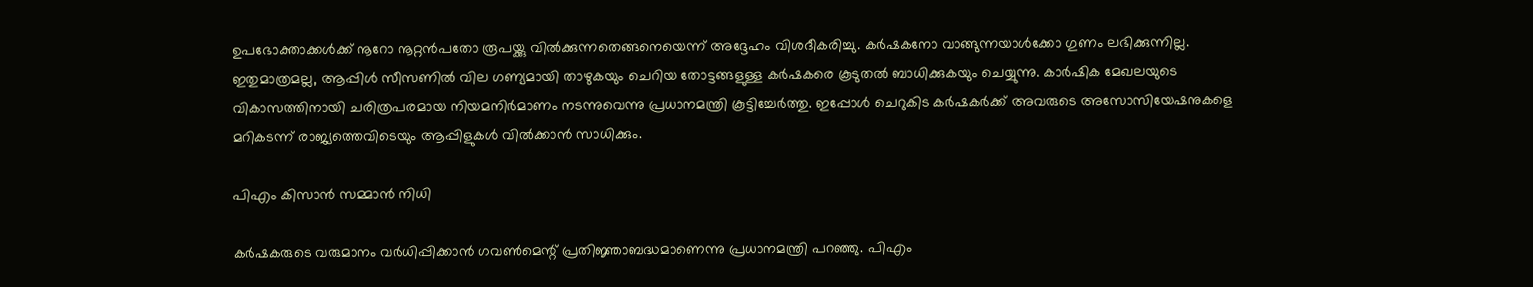ഉപഭോക്താക്കള്‍ക്ക് നൂറോ നൂറ്റന്‍പതോ രൂപയ്ക്കു വില്‍ക്കുന്നതെങ്ങനെയെന്ന് അദ്ദേഹം വിശദീകരിച്ചു. കര്‍ഷകനോ വാങ്ങുന്നയാള്‍ക്കോ ഗുണം ലഭിക്കുന്നില്ല. ഇതുമാത്രമല്ല, ആപ്പിള്‍ സീസണില്‍ വില ഗണ്യമായി താഴുകയും ചെറിയ തോട്ടങ്ങളുള്ള കര്‍ഷകരെ കൂടുതല്‍ ബാധിക്കുകയും ചെയ്യുന്നു. കാര്‍ഷിക മേഖലയുടെ വികാസത്തിനായി ചരിത്രപരമായ നിയമനിര്‍മാണം നടന്നുവെന്നു പ്രധാനമന്ത്രി കൂട്ടിച്ചേര്‍ത്തു. ഇപ്പോള്‍ ചെറുകിട കര്‍ഷകര്‍ക്ക് അവരുടെ അസോസിയേഷനുകളെ മറികടന്ന് രാജ്യത്തെവിടെയും ആപ്പിളുകള്‍ വില്‍ക്കാന്‍ സാധിക്കും.

പിഎം കിസാന്‍ സമ്മാന്‍ നിധി

കര്‍ഷകരുടെ വരുമാനം വര്‍ധിപ്പിക്കാന്‍ ഗവണ്‍മെന്റ് പ്രതിജ്ഞാബദ്ധമാണെന്നു പ്രധാനമന്ത്രി പറഞ്ഞു. പിഎം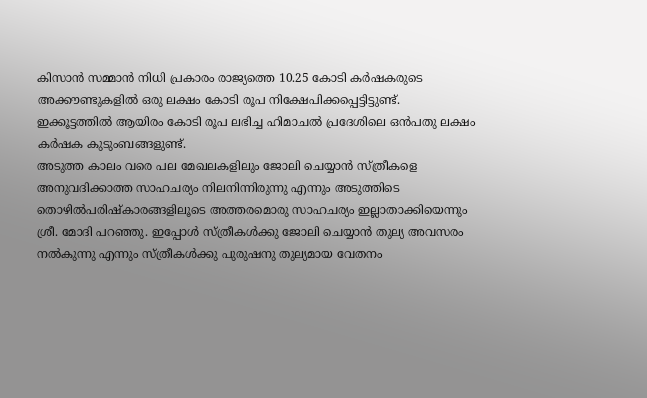കിസാന്‍ സമ്മാന്‍ നിധി പ്രകാരം രാജ്യത്തെ 10.25 കോടി കര്‍ഷകരുടെ അക്കൗണ്ടുകളില്‍ ഒരു ലക്ഷം കോടി രൂപ നിക്ഷേപിക്കപ്പെട്ടിട്ടുണ്ട്. ഇക്കൂട്ടത്തില്‍ ആയിരം കോടി രൂപ ലഭിച്ച ഹിമാചല്‍ പ്രദേശിലെ ഒന്‍പതു ലക്ഷം കര്‍ഷക കുടുംബങ്ങളുണ്ട്.
അടുത്ത കാലം വരെ പല മേഖലകളിലും ജോലി ചെയ്യാന്‍ സ്ത്രീകളെ അനുവദിക്കാത്ത സാഹചര്യം നിലനിന്നിരുന്നു എന്നും അടുത്തിടെ തൊഴില്‍പരിഷ്‌കാരങ്ങളിലൂടെ അത്തരമൊരു സാഹചര്യം ഇല്ലാതാക്കിയെന്നും ശ്രീ. മോദി പറഞ്ഞു. ഇപ്പോള്‍ സ്ത്രീകള്‍ക്കു ജോലി ചെയ്യാന്‍ തുല്യ അവസരം നല്‍കുന്നു എന്നും സ്ത്രീകള്‍ക്കു പുരുഷനു തുല്യമായ വേതനം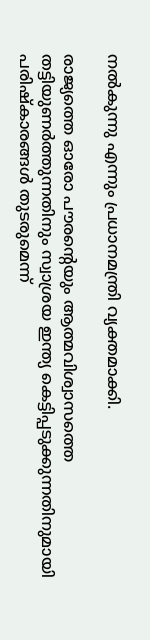നല്‍കുന്നു എന്നും പ്രധാനമന്ത്രി വ്യക്തമാക്കി.

രാജ്യത്തെ ഓരോ പൗരന്റെയും ആത്മവിശ്വാസത്തെ തട്ടിയുണര്‍ത്തുന്നതിനും സ്വാശ്രയ ഇന്ത്യ കെട്ടിപ്പടുക്കുന്നതിനുമായി പരിഷ്‌കാരങ്ങള്‍ തുടരുമെന്ന്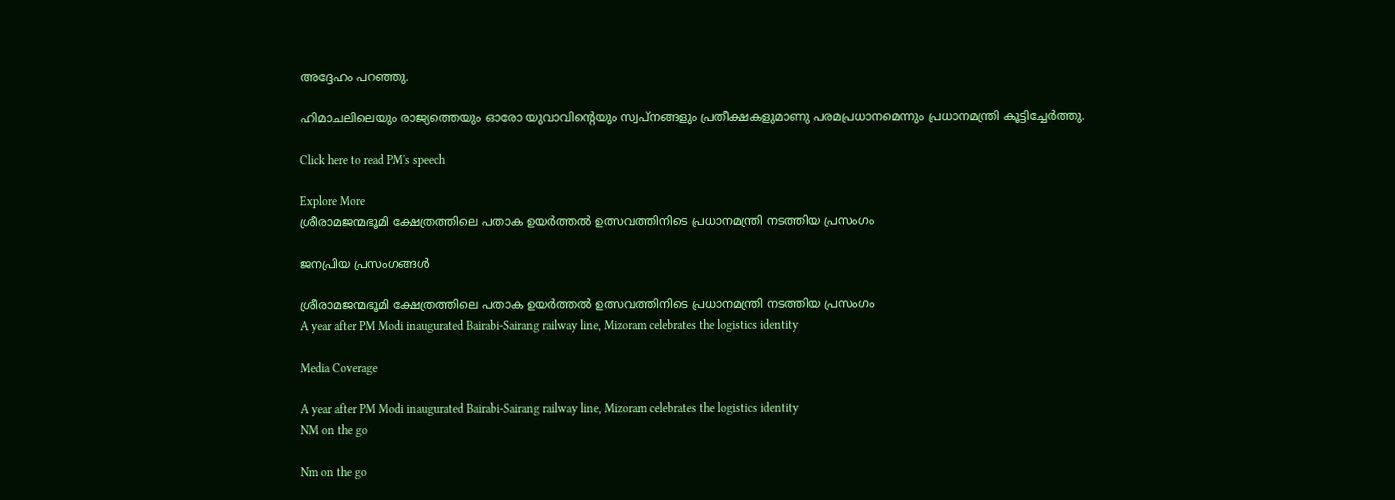അദ്ദേഹം പറഞ്ഞു.

ഹിമാചലിലെയും രാജ്യത്തെയും ഓരോ യുവാവിന്റെയും സ്വപ്‌നങ്ങളും പ്രതീക്ഷകളുമാണു പരമപ്രധാനമെന്നും പ്രധാനമന്ത്രി കൂട്ടിച്ചേര്‍ത്തു.

Click here to read PM's speech

Explore More
ശ്രീരാമജന്മഭൂമി ക്ഷേത്രത്തിലെ പതാക ഉയർത്തൽ ഉത്സവത്തിനിടെ പ്രധാനമന്ത്രി നടത്തിയ പ്രസംഗം

ജനപ്രിയ പ്രസംഗങ്ങൾ

ശ്രീരാമജന്മഭൂമി ക്ഷേത്രത്തിലെ പതാക ഉയർത്തൽ ഉത്സവത്തിനിടെ പ്രധാനമന്ത്രി നടത്തിയ പ്രസംഗം
A year after PM Modi inaugurated Bairabi-Sairang railway line, Mizoram celebrates the logistics identity

Media Coverage

A year after PM Modi inaugurated Bairabi-Sairang railway line, Mizoram celebrates the logistics identity
NM on the go

Nm on the go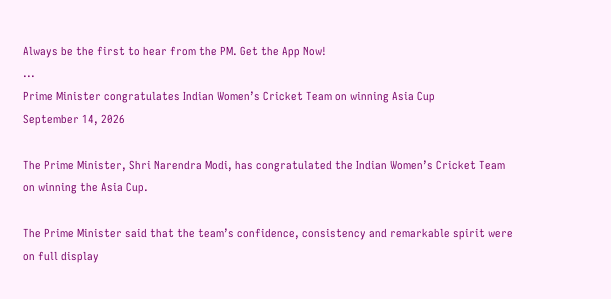Always be the first to hear from the PM. Get the App Now!
...
Prime Minister congratulates Indian Women’s Cricket Team on winning Asia Cup
September 14, 2026

The Prime Minister, Shri Narendra Modi, has congratulated the Indian Women’s Cricket Team on winning the Asia Cup.

The Prime Minister said that the team’s confidence, consistency and remarkable spirit were on full display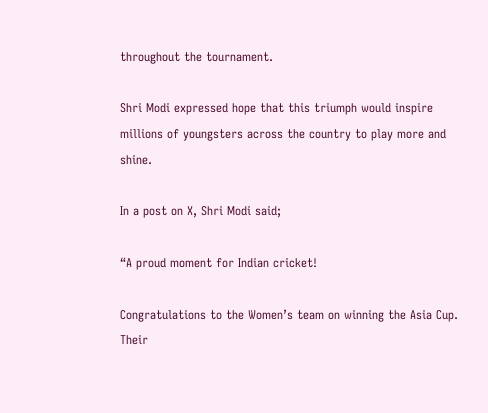throughout the tournament.

Shri Modi expressed hope that this triumph would inspire millions of youngsters across the country to play more and shine.

In a post on X, Shri Modi said;

“A proud moment for Indian cricket!

Congratulations to the Women’s team on winning the Asia Cup. Their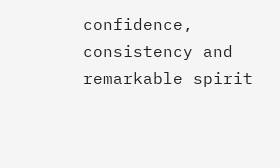confidence, consistency and remarkable spirit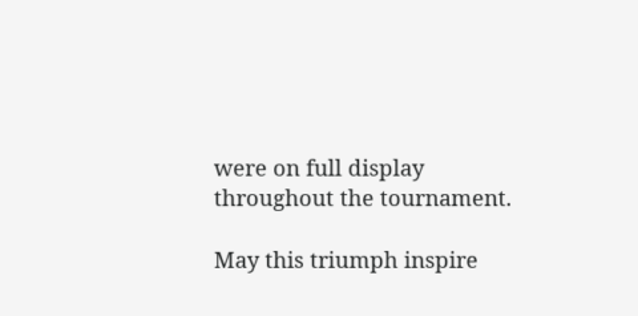were on full display throughout the tournament.

May this triumph inspire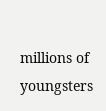millions of youngsters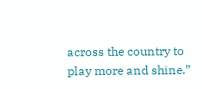across the country to play more and shine.”